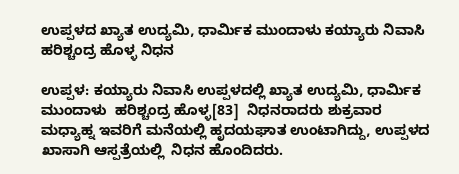ಉಪ್ಪಳದ ಖ್ಯಾತ ಉದ್ಯಮಿ, ಧಾರ್ಮಿಕ ಮುಂದಾಳು ಕಯ್ಯಾರು ನಿವಾಸಿ ಹರಿಶ್ಚಂದ್ರ ಹೊಳ್ಳ ನಿಧನ

ಉಪ್ಪಳ: ಕಯ್ಯಾರು ನಿವಾಸಿ ಉಪ್ಪಳದಲ್ಲಿ ಖ್ಯಾತ ಉದ್ಯಮಿ, ಧಾರ್ಮಿಕ ಮುಂದಾಳು  ಹರಿಶ್ಚಂದ್ರ ಹೊಳ್ಳ[83]  ನಿಧನರಾದರು ಶುಕ್ರವಾರ ಮಧ್ಯಾಹ್ನ ಇವರಿಗೆ ಮನೆಯಲ್ಲಿ ಹೃದಯಘಾತ ಉಂಟಾಗಿದ್ದು, ಉಪ್ಪಳದ ಖಾಸಾಗಿ ಆಸ್ಪತ್ರೆಯಲ್ಲಿ  ನಿಧನ ಹೊಂದಿದರು.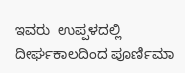ಇವರು  ಉಪ್ಪಳದಲ್ಲಿ ದೀರ್ಘಕಾಲದಿಂದ ಪೂರ್ಣಿಮಾ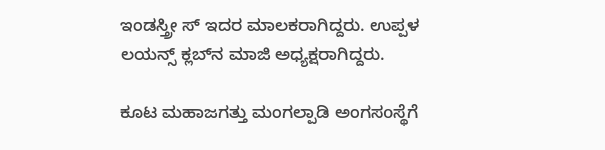ಇಂಡಸ್ತ್ರೀ ಸ್ ಇದರ ಮಾಲಕರಾಗಿದ್ದರು. ಉಪ್ಪಳ  ಲಯನ್ಸ್ ಕ್ಲಬ್‌ನ ಮಾಜಿ ಅಧ್ಯಕ್ಷರಾಗಿದ್ದರು.

ಕೂಟ ಮಹಾಜಗತ್ತು ಮಂಗಲ್ಪಾಡಿ ಅಂಗಸoಸ್ಥೆಗೆ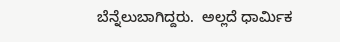ಬೆನ್ನೆಲುಬಾಗಿದ್ದರು.  ಅಲ್ಲದೆ ಧಾರ್ಮಿಕ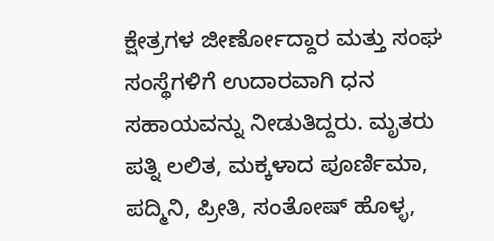ಕ್ಷೇತ್ರಗಳ ಜೀರ್ಣೋದ್ದಾರ ಮತ್ತು ಸಂಘ ಸಂಸ್ಥೆಗಳಿಗೆ ಉದಾರವಾಗಿ ಧನ ಸಹಾಯವನ್ನು ನೀಡುತಿದ್ದರು. ಮೃತರು ಪತ್ನಿ ಲಲಿತ, ಮಕ್ಕಳಾದ ಪೂರ್ಣಿಮಾ, ಪದ್ಮಿನಿ, ಪ್ರೀತಿ, ಸಂತೋಷ್ ಹೊಳ್ಳ,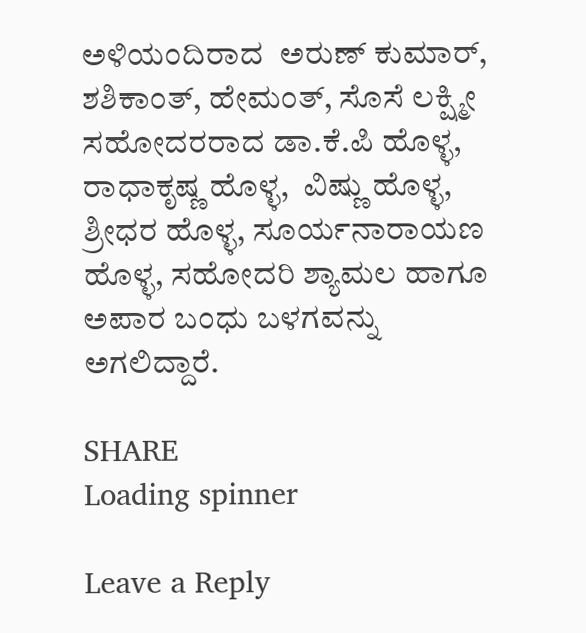ಅಳಿಯಂದಿರಾದ  ಅರುಣ್ ಕುಮಾರ್, ಶಶಿಕಾಂತ್, ಹೇಮಂತ್, ಸೊಸೆ ಲಕ್ಷ್ಮೀ ಸಹೋದರರಾದ ಡಾ.ಕೆ.ಪಿ ಹೊಳ್ಳ, ರಾಧಾಕೃಷ್ಣ ಹೊಳ್ಳ,  ವಿಷ್ಣು ಹೊಳ್ಳ, ಶ್ರೀಧರ ಹೊಳ್ಳ, ಸೂರ್ಯನಾರಾಯಣ ಹೊಳ್ಳ, ಸಹೋದರಿ ಶ್ಯಾಮಲ ಹಾಗೂ ಅಪಾರ ಬಂಧು ಬಳಗವನ್ನು ಅಗಲಿದ್ದಾರೆ.

SHARE
Loading spinner

Leave a Reply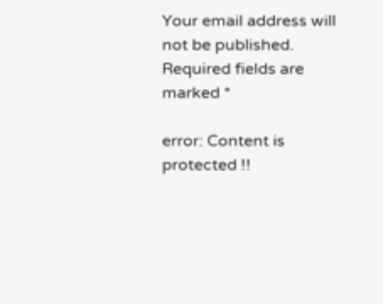Your email address will not be published. Required fields are marked *

error: Content is protected !!